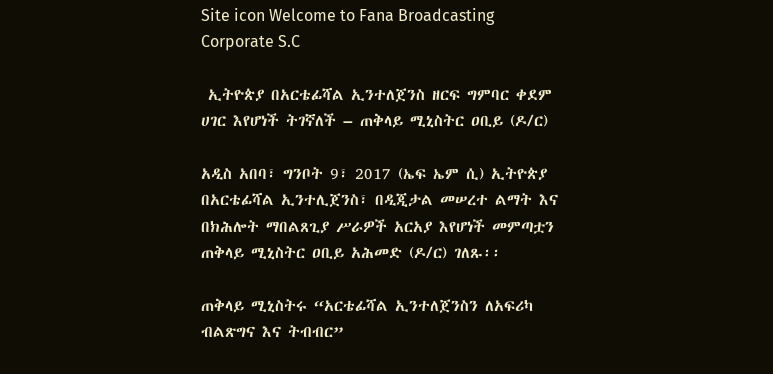Site icon Welcome to Fana Broadcasting Corporate S.C

 ኢትዮጵያ በአርቴፊሻል ኢንተለጀንስ ዘርፍ ግምባር ቀደም ሀገር እየሆነች ትገኛለች – ጠቅላይ ሚኒስትር ዐቢይ (ዶ/ር)

አዲስ አበባ፣ ግንቦት 9፣ 2017 (ኤፍ ኤም ሲ) ኢትዮጵያ በአርቴፊሻል ኢንተሊጀንስ፣ በዲጂታል መሠረተ ልማት እና በክሕሎት ማበልጸጊያ ሥራዎች አርአያ እየሆነች መምጣቷን ጠቅላይ ሚኒስትር ዐቢይ አሕመድ (ዶ/ር) ገለጹ፡፡

ጠቅላይ ሚኒስትሩ “አርቴፊሻል ኢንተለጀንስን ለአፍሪካ ብልጽግና እና ትብብር”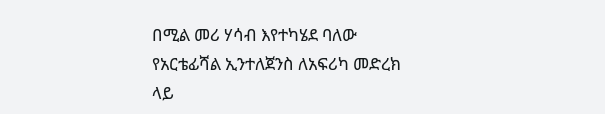በሚል መሪ ሃሳብ እየተካሄደ ባለው የአርቴፊሻል ኢንተለጀንስ ለአፍሪካ መድረክ ላይ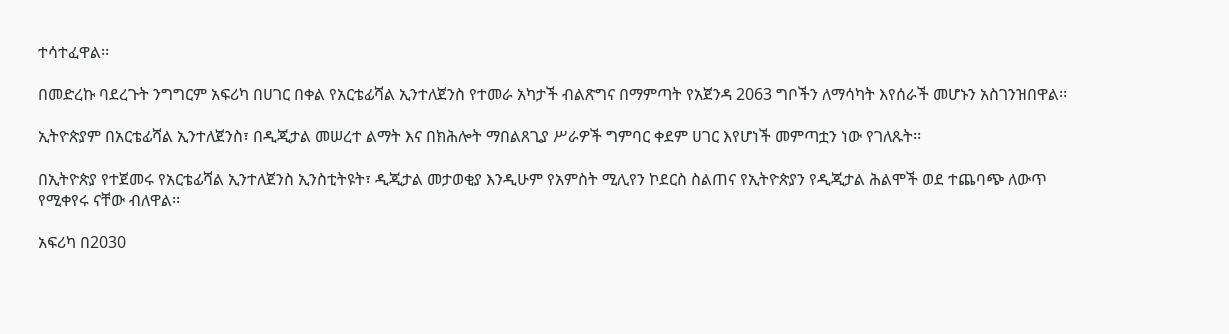ተሳተፈዋል፡፡

በመድረኩ ባደረጉት ንግግርም አፍሪካ በሀገር በቀል የአርቴፊሻል ኢንተለጀንስ የተመራ አካታች ብልጽግና በማምጣት የአጀንዳ 2063 ግቦችን ለማሳካት እየሰራች መሆኑን አስገንዝበዋል፡፡

ኢትዮጵያም በአርቴፊሻል ኢንተለጀንስ፣ በዲጂታል መሠረተ ልማት እና በክሕሎት ማበልጸጊያ ሥራዎች ግምባር ቀደም ሀገር እየሆነች መምጣቷን ነው የገለጹት፡፡

በኢትዮጵያ የተጀመሩ የአርቴፊሻል ኢንተለጀንስ ኢንስቲትዩት፣ ዲጂታል መታወቂያ እንዲሁም የአምስት ሚሊየን ኮደርስ ስልጠና የኢትዮጵያን የዲጂታል ሕልሞች ወደ ተጨባጭ ለውጥ የሚቀየሩ ናቸው ብለዋል፡፡

አፍሪካ በ2030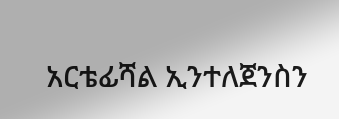አርቴፊሻል ኢንተለጀንስን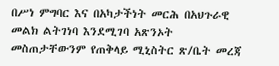በሥነ ምግባር እና በአካታችነት መርሕ በአህጉራዊ መልክ ልትገነባ እንደሚገባ አጽንኦት መስጠታቸውንም የጠቅላይ ሚኒስትር ጽ/ቤት መረጃ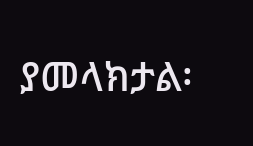ያመላክታል፡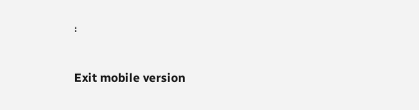፡

Exit mobile version